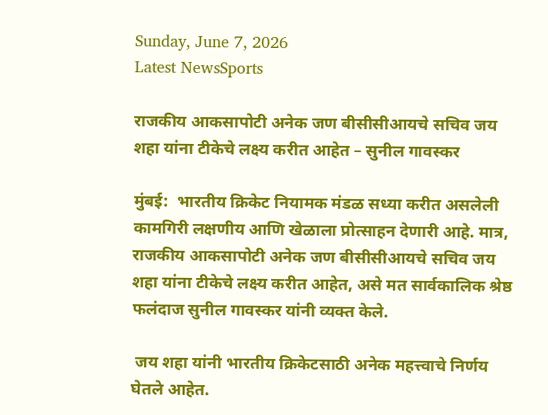Sunday, June 7, 2026
Latest NewsSports

राजकीय आकसापोटी अनेक जण बीसीसीआयचे सचिव जय शहा यांना टीकेचे लक्ष्य करीत आहेत – सुनील गावस्कर

मुंबई:  भारतीय क्रिकेट नियामक मंडळ सध्या करीत असलेली कामगिरी लक्षणीय आणि खेळाला प्रोत्साहन देणारी आहे. मात्र, राजकीय आकसापोटी अनेक जण बीसीसीआयचे सचिव जय शहा यांना टीकेचे लक्ष्य करीत आहेत, असे मत सार्वकालिक श्रेष्ठ फलंदाज सुनील गावस्कर यांनी व्यक्त केले.

 जय शहा यांनी भारतीय क्रिकेटसाठी अनेक महत्त्वाचे निर्णय घेतले आहेत.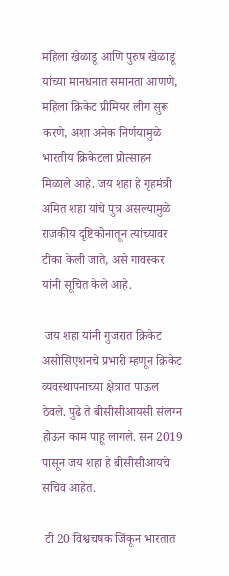महिला खेळाडू आणि पुरुष खेळाडू यांच्या मानधनात समानता आणणे, महिला क्रिकेट प्रीमियर लीग सुरू करणे, अशा अनेक निर्णयामुळे भारतीय क्रिकेटला प्रोत्साहन मिळाले आहे. जय शहा हे गृहमंत्री अमित शहा यांचे पुत्र असल्यामुळे राजकीय दृष्टिकोनातून त्यांच्यावर टीका केली जाते, असे गावस्कर यांनी सूचित केले आहे.

 जय शहा यांनी गुजरात क्रिकेट असोसिएशनचे प्रभारी म्हणून क्रिकेट व्यवस्थापनाच्या क्षेत्रात पाऊल ठेवले. पुढे ते बीसीसीआयसी संलग्न होऊन काम पाहू लागले. सन 2019 पासून जय शहा हे बीसीसीआयचे सचिव आहेत.

 टी 20 विश्वचषक जिंकून भारतात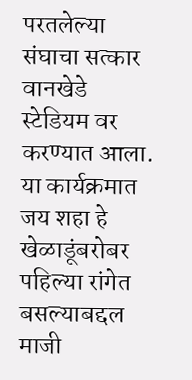परतलेल्या संघाचा सत्कार वानखेडे स्टेडियम वर करण्यात आला. या कार्यक्रमात जय शहा हे खेळाडूंबरोबर पहिल्या रांगेत बसल्याबद्दल माजी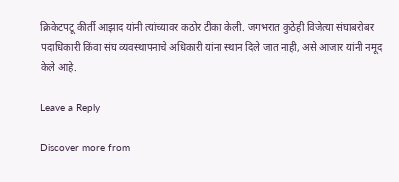क्रिकेटपटू कीर्ती आझाद यांनी त्यांच्यावर कठोर टीका केली. जगभरात कुठेही विजेत्या संघाबरोबर पदाधिकारी किंवा संघ व्यवस्थापनाचे अधिकारी यांना स्थान दिले जात नाही, असे आजार यांनी नमूद केले आहे.

Leave a Reply

Discover more from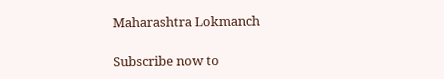Maharashtra Lokmanch

Subscribe now to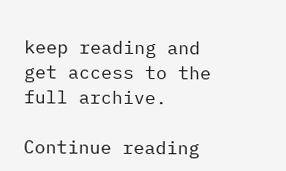keep reading and get access to the full archive.

Continue reading